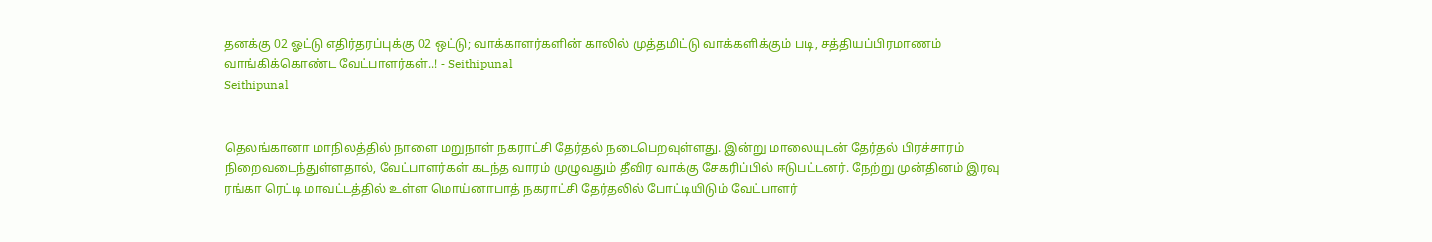தனக்கு 02 ஓட்டு எதிர்தரப்புக்கு 02 ஒட்டு; வாக்காளர்களின் காலில் முத்தமிட்டு வாக்களிக்கும் படி, சத்தியப்பிரமாணம் வாங்கிக்கொண்ட வேட்பாளர்கள்..! - Seithipunal
Seithipunal


தெலங்கானா மாநிலத்தில் நாளை மறுநாள் நகராட்சி தேர்தல் நடைபெறவுள்ளது. இன்று மாலையுடன் தேர்தல் பிரச்சாரம் நிறைவடைந்துள்ளதால், வேட்பாளர்கள் கடந்த வாரம் முழுவதும் தீவிர வாக்கு சேகரிப்பில் ஈடுபட்டனர். நேற்று முன்தினம் இரவு ரங்கா ரெட்டி மாவட்டத்தில் உள்ள மொய்னாபாத் நகராட்சி தேர்தலில் போட்டியிடும் வேட்பாளர்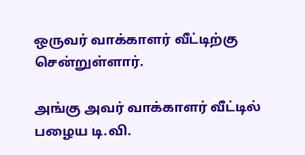ஒருவர் வாக்காளர் வீட்டிற்கு சென்றுள்ளார்.

அங்கு அவர் வாக்காளர் வீட்டில் பழைய டி.வி.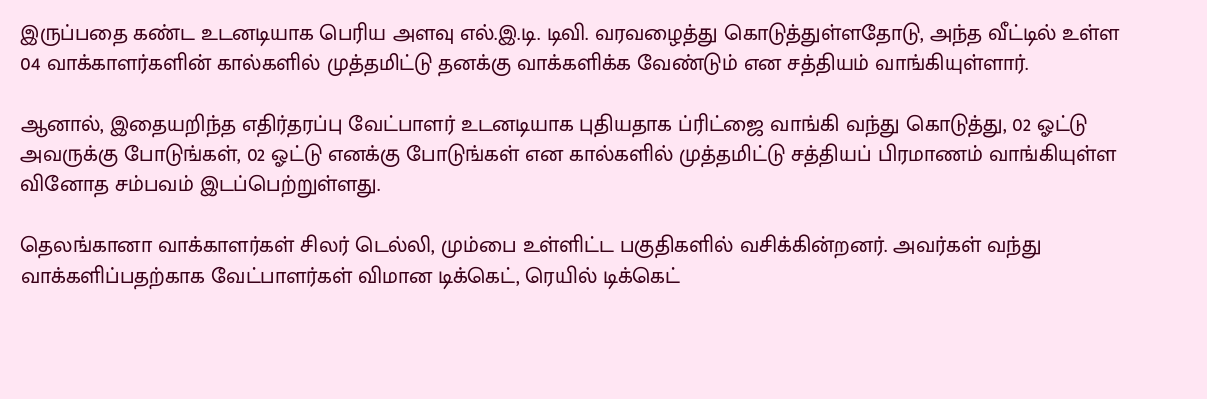இருப்பதை கண்ட உடனடியாக பெரிய அளவு எல்.இ.டி. டிவி. வரவழைத்து கொடுத்துள்ளதோடு, அந்த வீட்டில் உள்ள 04 வாக்காளர்களின் கால்களில் முத்தமிட்டு தனக்கு வாக்களிக்க வேண்டும் என சத்தியம் வாங்கியுள்ளார்.

ஆனால், இதையறிந்த எதிர்தரப்பு வேட்பாளர் உடனடியாக புதியதாக ப்ரிட்ஜை வாங்கி வந்து கொடுத்து, 02 ஓட்டு அவருக்கு போடுங்கள், 02 ஓட்டு எனக்கு போடுங்கள் என கால்களில் முத்தமிட்டு சத்தியப் பிரமாணம் வாங்கியுள்ள வினோத சம்பவம் இடப்பெற்றுள்ளது.

தெலங்கானா வாக்காளர்கள் சிலர் டெல்லி, மும்பை உள்ளிட்ட பகுதிகளில் வசிக்கின்றனர். அவர்கள் வந்து வாக்களிப்பதற்காக வேட்பாளர்கள் விமான டிக்கெட், ரெயில் டிக்கெட்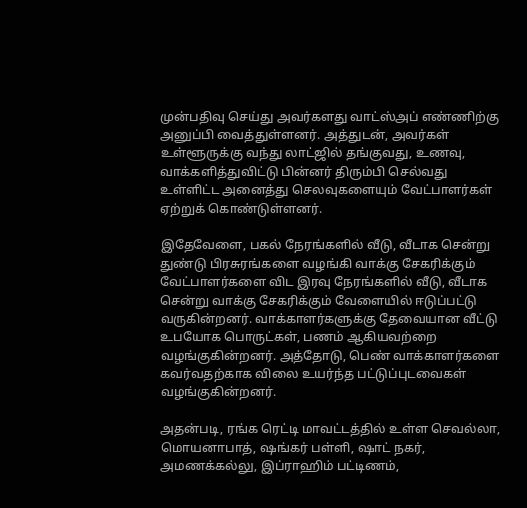முன்பதிவு செய்து அவர்களது வாட்ஸ்அப் எண்ணிற்கு அனுப்பி வைத்துள்ளனர். அத்துடன், அவர்கள் உள்ளூருக்கு வந்து லாட்ஜில் தங்குவது, உணவு,
வாக்களித்துவிட்டு பின்னர் திரும்பி செல்வது உள்ளிட்ட அனைத்து செலவுகளையும் வேட்பாளர்கள் ஏற்றுக் கொண்டுள்ளனர்.

இதேவேளை, பகல் நேரங்களில் வீடு, வீடாக சென்று துண்டு பிரசுரங்களை வழங்கி வாக்கு சேகரிக்கும் வேட்பாளர்களை விட இரவு நேரங்களில் வீடு, வீடாக சென்று வாக்கு சேகரிக்கும் வேளையில் ஈடுப்பட்டு வருகின்றனர். வாக்காளர்களுக்கு தேவையான வீட்டு உபயோக பொருட்கள், பணம் ஆகியவற்றை வழங்குகின்றனர். அத்தோடு, பெண் வாக்காளர்களை கவர்வதற்காக விலை உயர்ந்த பட்டுப்புடவைகள் வழங்குகின்றனர்.

அதன்படி, ரங்க ரெட்டி மாவட்டத்தில் உள்ள செவல்லா, மொயனாபாத், ஷங்கர் பள்ளி, ஷாட் நகர், அமணக்கல்லு, இப்ராஹிம் பட்டிணம்,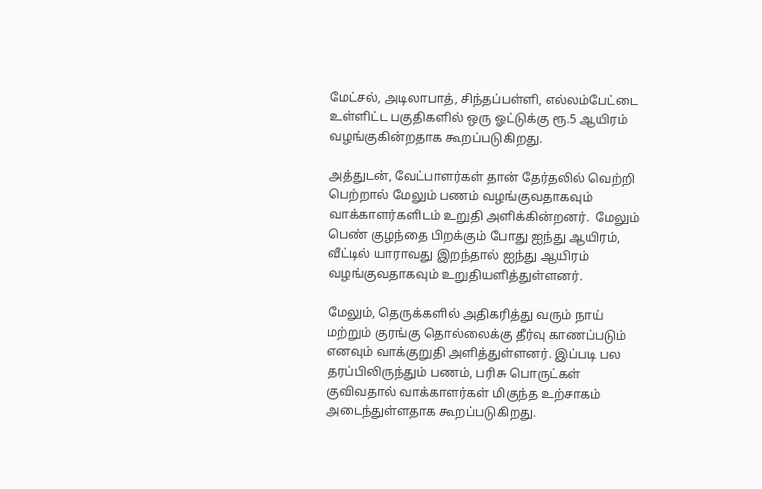மேட்சல், அடிலாபாத், சிந்தப்பள்ளி, எல்லம்பேட்டை உள்ளிட்ட பகுதிகளில் ஒரு ஓட்டுக்கு ரூ.5 ஆயிரம் வழங்குகின்றதாக கூறப்படுகிறது.

அத்துடன், வேட்பாளர்கள் தான் தேர்தலில் வெற்றி பெற்றால் மேலும் பணம் வழங்குவதாகவும் வாக்காளர்களிடம் உறுதி அளிக்கின்றனர்.  மேலும் பெண் குழந்தை பிறக்கும் போது ஐந்து ஆயிரம், வீட்டில் யாராவது இறந்தால் ஐந்து ஆயிரம் வழங்குவதாகவும் உறுதியளித்துள்ளனர்.

மேலும், தெருக்களில் அதிகரித்து வரும் நாய் மற்றும் குரங்கு தொல்லைக்கு தீர்வு காணப்படும் எனவும் வாக்குறுதி அளித்துள்ளனர். இப்படி பல தரப்பிலிருந்தும் பணம், பரிசு பொருட்கள் குவிவதால் வாக்காளர்கள் மிகுந்த உற்சாகம் அடைந்துள்ளதாக கூறப்படுகிறது.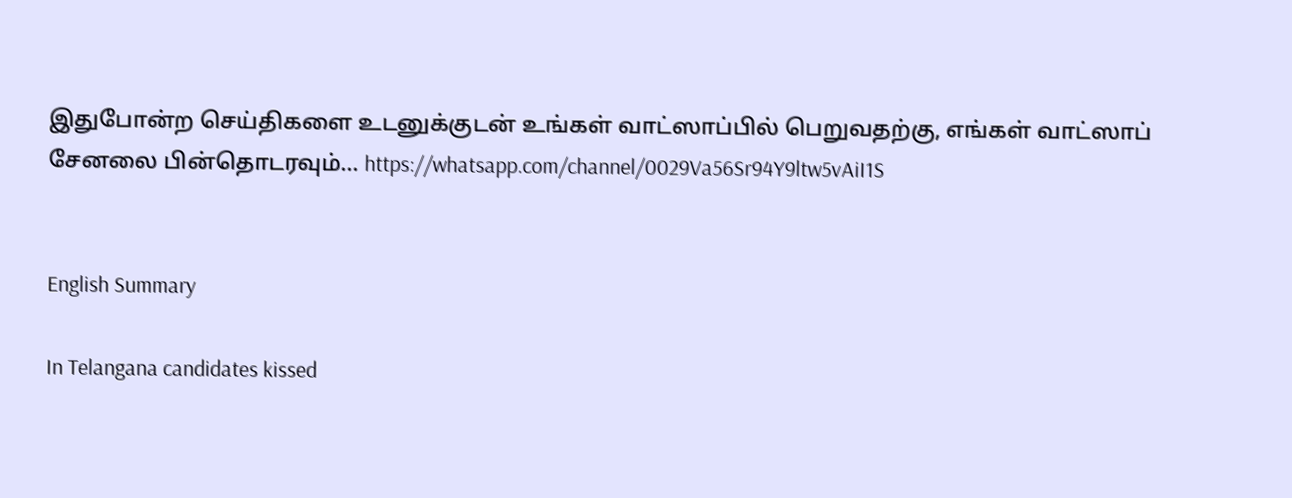இதுபோன்ற செய்திகளை உடனுக்குடன் உங்கள் வாட்ஸாப்பில் பெறுவதற்கு, எங்கள் வாட்ஸாப் சேனலை பின்தொடரவும்... https://whatsapp.com/channel/0029Va56Sr94Y9ltw5vAiI1S


English Summary

In Telangana candidates kissed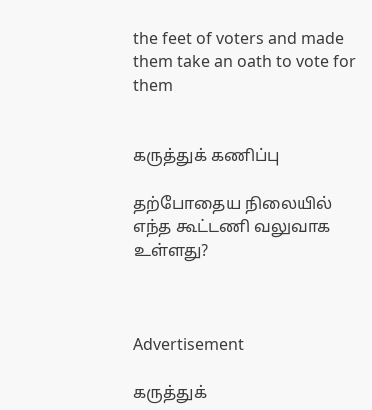the feet of voters and made them take an oath to vote for them


கருத்துக் கணிப்பு

தற்போதைய நிலையில் எந்த கூட்டணி வலுவாக உள்ளது?



Advertisement

கருத்துக்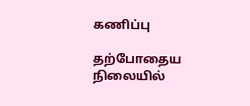கணிப்பு

தற்போதைய நிலையில்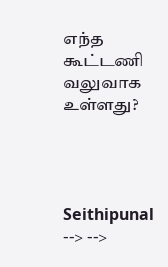எந்த கூட்டணி வலுவாக உள்ளது?




Seithipunal
--> -->